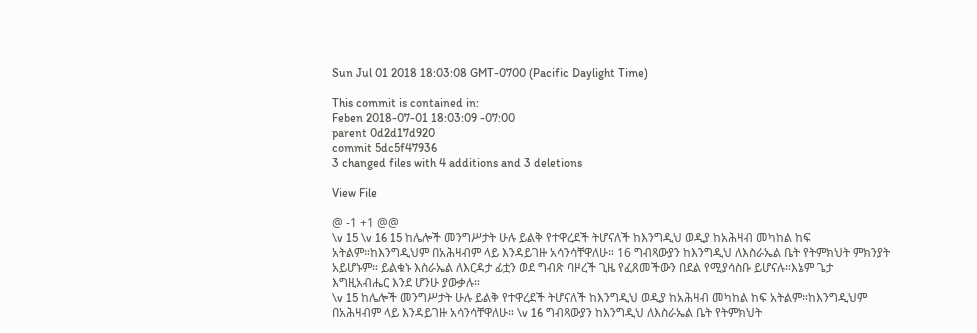Sun Jul 01 2018 18:03:08 GMT-0700 (Pacific Daylight Time)

This commit is contained in:
Feben 2018-07-01 18:03:09 -07:00
parent 0d2d17d920
commit 5dc5f47936
3 changed files with 4 additions and 3 deletions

View File

@ -1 +1 @@
\v 15 \v 16 15 ከሌሎች መንግሥታት ሁሉ ይልቅ የተዋረደች ትሆናለች ከእንግዲህ ወዲያ ከአሕዛብ መካከል ከፍ አትልም።ከእንግዲህም በአሕዛብም ላይ እንዳይገዙ አሳንሳቸዋለሁ። 16 ግብጻውያን ከእንግዲህ ለእስራኤል ቤት የትምክህት ምክንያት አይሆኑም። ይልቁኑ እስራኤል ለእርዳታ ፊቷን ወደ ግብጽ ባዞረች ጊዜ የፈጸመችውን በደል የሚያሳስቡ ይሆናሉ።እኔም ጌታ እግዚአብሔር እንደ ሆንሁ ያውቃሉ።
\v 15 ከሌሎች መንግሥታት ሁሉ ይልቅ የተዋረደች ትሆናለች ከእንግዲህ ወዲያ ከአሕዛብ መካከል ከፍ አትልም።ከእንግዲህም በአሕዛብም ላይ እንዳይገዙ አሳንሳቸዋለሁ። \v 16 ግብጻውያን ከእንግዲህ ለእስራኤል ቤት የትምክህት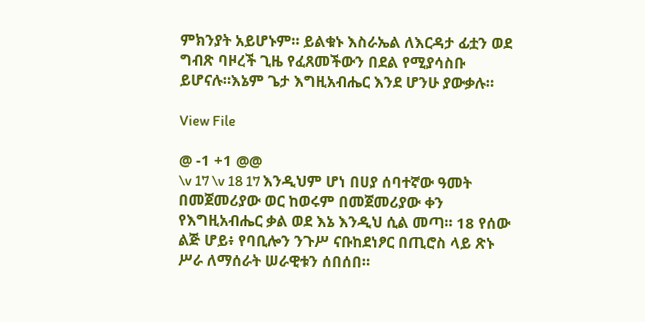ምክንያት አይሆኑም። ይልቁኑ እስራኤል ለእርዳታ ፊቷን ወደ ግብጽ ባዞረች ጊዜ የፈጸመችውን በደል የሚያሳስቡ ይሆናሉ።እኔም ጌታ እግዚአብሔር እንደ ሆንሁ ያውቃሉ።

View File

@ -1 +1 @@
\v 17 \v 18 17 እንዲህም ሆነ በሀያ ሰባተኛው ዓመት በመጀመሪያው ወር ከወሩም በመጀመሪያው ቀን የእግዚአብሔር ቃል ወደ እኔ እንዲህ ሲል መጣ። 18 የሰው ልጅ ሆይ፥ የባቢሎን ንጉሥ ናቡከደነፆር በጢሮስ ላይ ጽኑ ሥራ ለማሰራት ሠራዊቱን ሰበሰበ።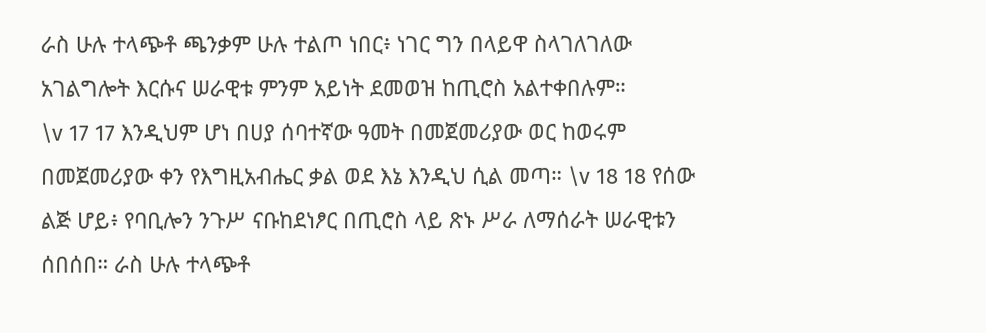ራስ ሁሉ ተላጭቶ ጫንቃም ሁሉ ተልጦ ነበር፥ ነገር ግን በላይዋ ስላገለገለው አገልግሎት እርሱና ሠራዊቱ ምንም አይነት ደመወዝ ከጢሮስ አልተቀበሉም።
\v 17 17 እንዲህም ሆነ በሀያ ሰባተኛው ዓመት በመጀመሪያው ወር ከወሩም በመጀመሪያው ቀን የእግዚአብሔር ቃል ወደ እኔ እንዲህ ሲል መጣ። \v 18 18 የሰው ልጅ ሆይ፥ የባቢሎን ንጉሥ ናቡከደነፆር በጢሮስ ላይ ጽኑ ሥራ ለማሰራት ሠራዊቱን ሰበሰበ። ራስ ሁሉ ተላጭቶ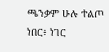ጫንቃም ሁሉ ተልጦ ነበር፥ ነገር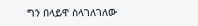ግን በላይዋ ስላገለገለው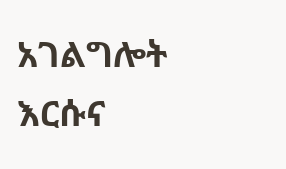አገልግሎት እርሱና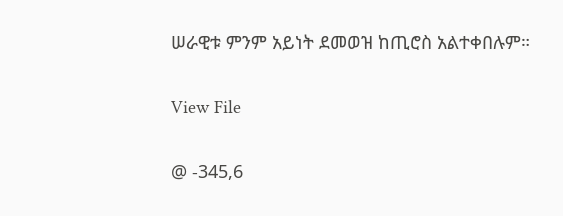ሠራዊቱ ምንም አይነት ደመወዝ ከጢሮስ አልተቀበሉም።

View File

@ -345,6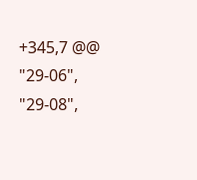+345,7 @@
"29-06",
"29-08",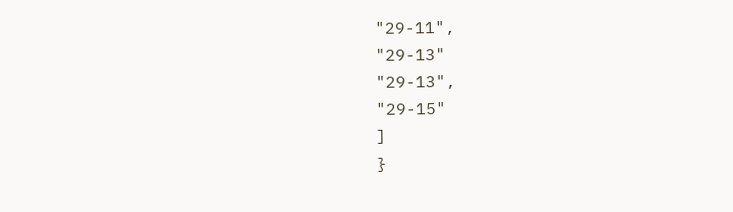"29-11",
"29-13"
"29-13",
"29-15"
]
}